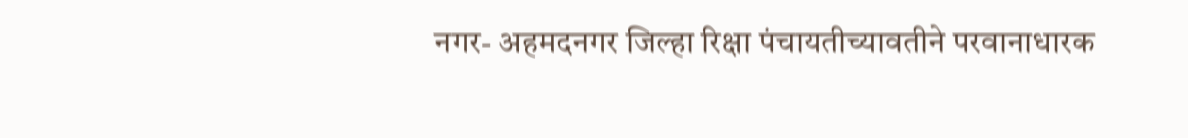नगर- अहमदनगर जिल्हा रिक्षा पंचायतीच्यावतीने परवानाधारक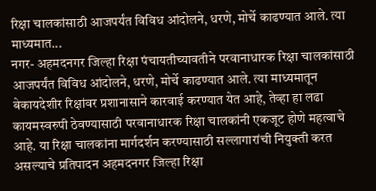रिक्षा चालकांसाठी आजपर्यंत विविध आंदोलने, धरणे, मोर्चे काढण्यात आले. त्या माध्यमात...
नगर- अहमदनगर जिल्हा रिक्षा पंचायतीच्यावतीने परवानाधारक रिक्षा चालकांसाठी आजपर्यंत विविध आंदोलने, धरणे, मोर्चे काढण्यात आले. त्या माध्यमातून बेकायदेशीर रिक्षांवर प्रशानासाने कारवाई करण्यात येत आहे, तेव्हा हा लढा कायमस्वरुपी ठेवण्यासाठी परवानाधारक रिक्षा चालकांनी एकजूट होणे महत्वाचे आहे. या रिक्षा चालकांना मार्गदर्शन करण्यासाठी सल्लागारांची नियुक्ती करत असल्याचे प्रतिपादन अहमदनगर जिल्हा रिक्षा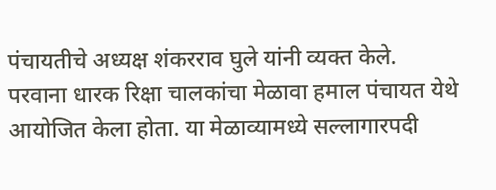पंचायतीचे अध्यक्ष शंकरराव घुले यांनी व्यक्त केले.
परवाना धारक रिक्षा चालकांचा मेळावा हमाल पंचायत येथे आयोजित केला होता. या मेळाव्यामध्ये सल्लागारपदी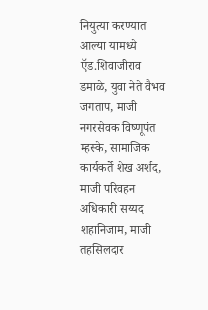नियुत्या करण्यात आल्या यामध्ये ऍड.शिवाजीराव डमाळे, युवा नेते वैभव जगताप, माजी नगरसेवक विष्णूपंत म्हस्के, सामाजिक कार्यकर्ते शेख अर्शद, माजी परिवहन अधिकारी सय्यद शहानिजाम, माजी तहसिलदार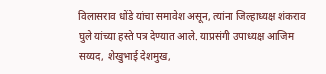विलासराव धोंडे यांचा समावेश असून, त्यांना जिल्हाध्यक्ष शंकराव घुले यांच्या हस्ते पत्र देण्यात आले. याप्रसंगी उपाध्यक्ष आजिम सय्यद, शेखुभाई देशमुख,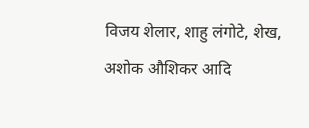विजय शेलार, शाहु लंगोटे, शेख, अशोक औशिकर आदि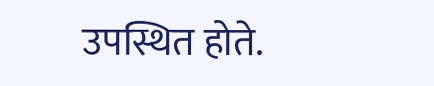उपस्थित होते.